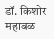डॉ. किशोर महाबळ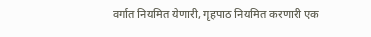वर्गात नियमित येणारी, गृहपाठ नियमित करणारी एक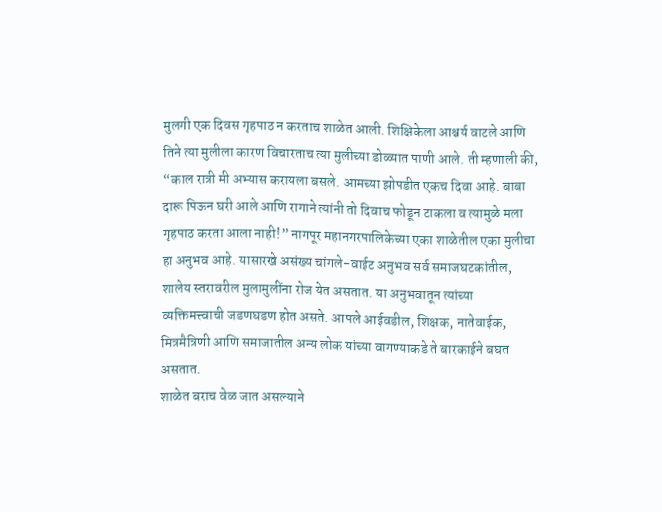मुलगी एक दिवस गृहपाठ न करताच शाळेत आली. शिक्षिकेला आश्चर्य वाटले आणि तिने त्या मुलीला कारण विचारताच त्या मुलीच्या डोळ्यात पाणी आले. ती म्हणाली की, “काल रात्री मी अभ्यास करायला बसले. आमच्या झोपडीत एकच दिवा आहे. बाबा दारू पिऊन घरी आले आणि रागाने त्यांनी तो दिवाच फोडून टाकला व त्यामुळे मला गृहपाठ करता आला नाही!” नागपूर महानगरपालिकेच्या एका शाळेतील एका मुलीचा हा अनुभव आहे. यासारखे असंख्य चांगले-वाईट अनुभव सर्व समाजघटकांतील, शालेय स्तरावरील मुलामुलींना रोज येत असतात. या अनुभवातून त्यांच्या व्यक्तिमत्त्वाची जडणघडण होत असते. आपले आईवडील, शिक्षक, नातेवाईक, मित्रमैत्रिणी आणि समाजातील अन्य लोक यांच्या वागण्याकडे ते बारकाईने बघत असतात.
शाळेत बराच वेळ जात असल्याने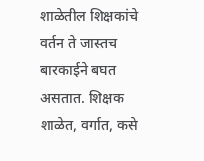शाळेतील शिक्षकांचे वर्तन ते जास्तच बारकाईने बघत असतात. शिक्षक शाळेत, वर्गात, कसे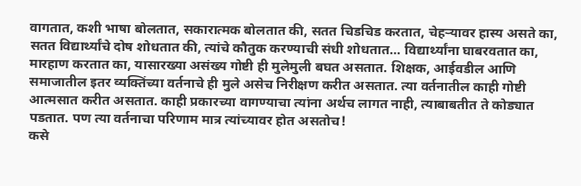वागतात, कशी भाषा बोलतात, सकारात्मक बोलतात की, सतत चिडचिड करतात, चेहऱ्यावर हास्य असते का, सतत विद्यार्थ्यांचे दोष शोधतात की, त्यांचे कौतुक करण्याची संधी शोधतात… विद्यार्थ्यांना घाबरवतात का, मारहाण करतात का, यासारख्या असंख्य गोष्टी ही मुलेमुली बघत असतात. शिक्षक, आईवडील आणि समाजातील इतर व्यक्तिंच्या वर्तनाचे ही मुले असेच निरीक्षण करीत असतात. त्या वर्तनातील काही गोष्टी आत्मसात करीत असतात. काही प्रकारच्या वागण्याचा त्यांना अर्थच लागत नाही, त्याबाबतीत ते कोड्यात पडतात. पण त्या वर्तनाचा परिणाम मात्र त्यांच्यावर होत असतोच!
कसे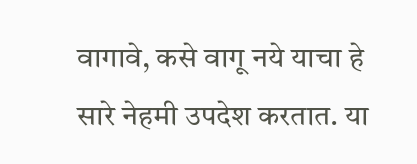वागावे, कसे वागू नये याचा हे सारे नेहमी उपदेश करतात. या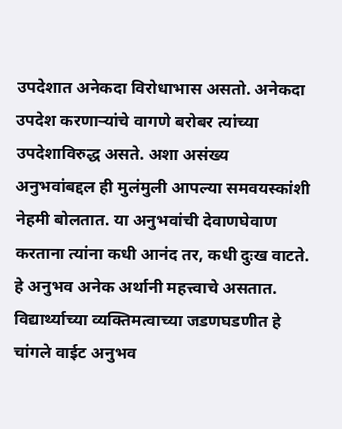उपदेशात अनेकदा विरोधाभास असतो. अनेकदा उपदेश करणाऱ्यांचे वागणे बरोबर त्यांच्या उपदेशाविरुद्ध असते. अशा असंख्य अनुभवांबद्दल ही मुलंमुली आपल्या समवयस्कांशी नेहमी बोलतात. या अनुभवांची देवाणघेवाण करताना त्यांना कधी आनंद तर, कधी दुःख वाटते. हे अनुभव अनेक अर्थानी महत्त्वाचे असतात. विद्यार्थ्याच्या व्यक्तिमत्वाच्या जडणघडणीत हे चांगले वाईट अनुभव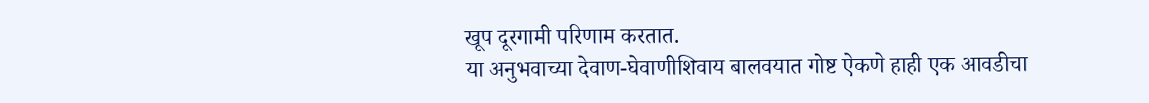खूप दूरगामी परिणाम करतात.
या अनुभवाच्या देवाण-घेवाणीशिवाय बालवयात गोष्ट ऐकणे हाही एक आवडीचा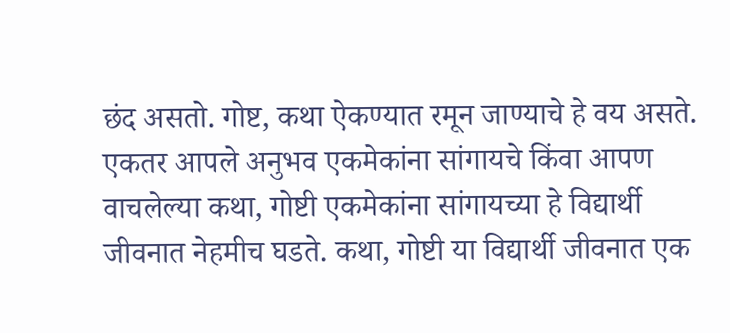छंद असतो. गोष्ट, कथा ऐकण्यात रमून जाण्याचे हे वय असते. एकतर आपले अनुभव एकमेकांना सांगायचे किंवा आपण वाचलेल्या कथा, गोष्टी एकमेकांना सांगायच्या हे विद्यार्थी जीवनात नेहमीच घडते. कथा, गोष्टी या विद्यार्थी जीवनात एक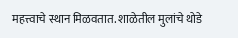महत्त्वाचे स्थान मिळवतात. शाळेतील मुलांचे थोडे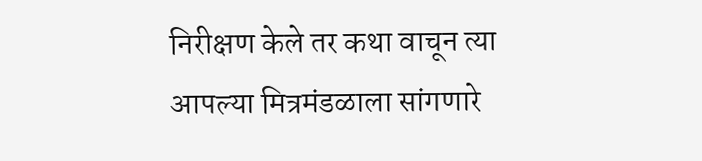निरीक्षण केले तर कथा वाचून त्या आपल्या मित्रमंडळाला सांगणारे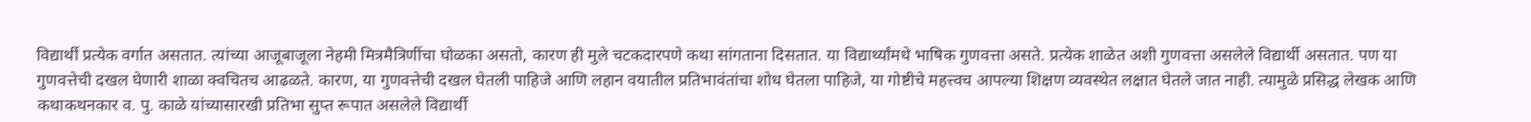विद्यार्थी प्रत्येक वर्गात असतात. त्यांच्या आजूबाजूला नेहमी मित्रमैत्रिणींचा घोळका असतो, कारण ही मुले चटकदारपणे कथा सांगताना दिसतात. या विद्यार्थ्यांमधे भाषिक गुणवत्ता असते. प्रत्येक शाळेत अशी गुणवत्ता असलेले विद्यार्थी असतात. पण या गुणवत्तेची दखल घेणारी शाळा क्वचितच आढळते. कारण, या गुणवत्तेची दखल घेतली पाहिजे आणि लहान वयातील प्रतिभावंतांचा शोध घेतला पाहिजे, या गोष्टीचे महत्त्वच आपल्या शिक्षण व्यवस्थेत लक्षात घेतले जात नाही. त्यामुळे प्रसिद्ध लेखक आणि कथाकथनकार व. पु. काळे यांच्यासारखी प्रतिभा सुप्त रूपात असलेले विद्यार्थी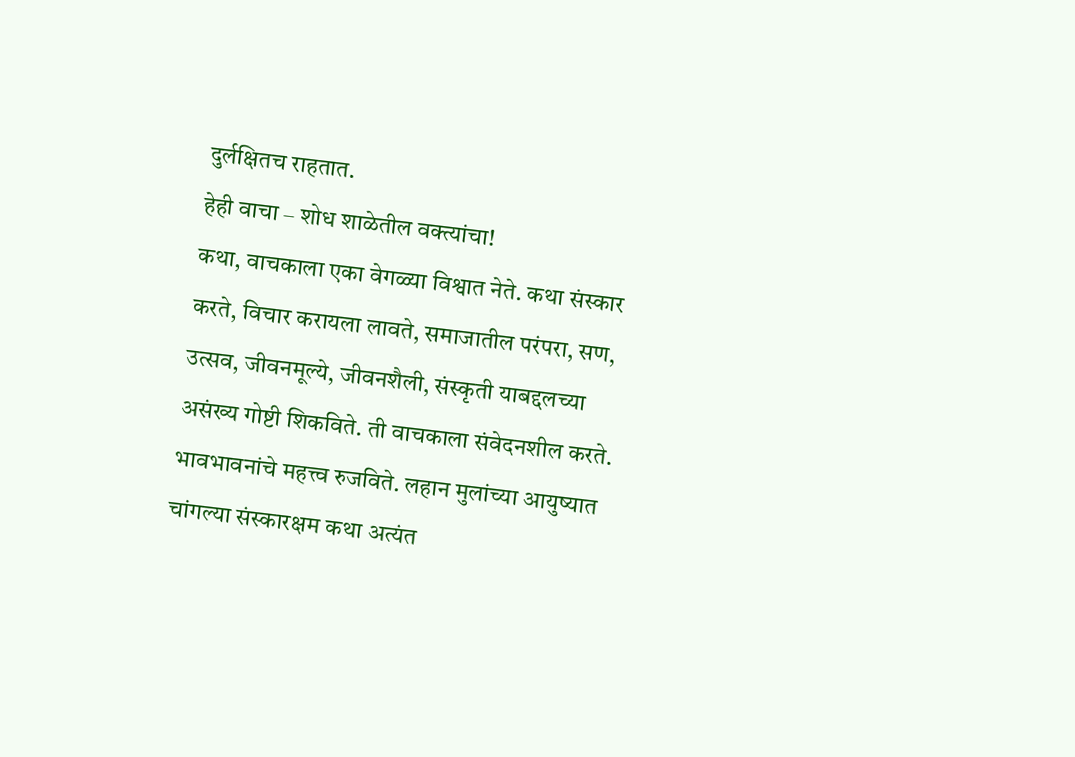दुर्लक्षितच राहतात.
हेही वाचा – शोध शाळेतील वक्त्यांचा!
कथा, वाचकाला एका वेगळ्या विश्वात नेते. कथा संस्कार करते, विचार करायला लावते, समाजातील परंपरा, सण, उत्सव, जीवनमूल्ये, जीवनशैली, संस्कृती याबद्दलच्या असंख्य गोष्टी शिकविते. ती वाचकाला संवेदनशील करते. भावभावनांचे महत्त्व रुजविते. लहान मुलांच्या आयुष्यात चांगल्या संस्कारक्षम कथा अत्यंत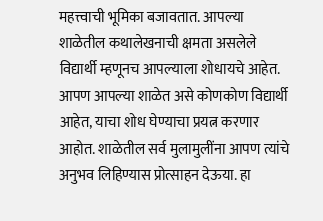महत्त्वाची भूमिका बजावतात. आपल्या शाळेतील कथालेखनाची क्षमता असलेले विद्यार्थी म्हणूनच आपल्याला शोधायचे आहेत.
आपण आपल्या शाळेत असे कोणकोण विद्यार्थी आहेत, याचा शोध घेण्याचा प्रयत्न करणार आहोत. शाळेतील सर्व मुलामुलींना आपण त्यांचे अनुभव लिहिण्यास प्रोत्साहन देऊया. हा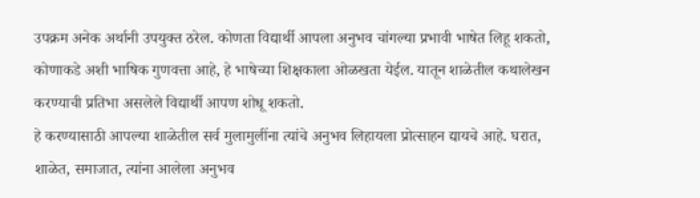उपक्रम अनेक अर्थानी उपयुक्त ठरेल. कोणता विद्यार्थी आपला अनुभव चांगल्या प्रभावी भाषेत लिहू शकतो, कोणाकडे अशी भाषिक गुणवत्ता आहे, हे भाषेच्या शिक्षकाला ओळखता येईल. यातून शाळेतील कथालेखन करण्याची प्रतिभा असलेले विद्यार्थी आपण शोधू शकतो.
हे करण्यासाठी आपल्या शाळेतील सर्व मुलामुलींना त्यांचे अनुभव लिहायला प्रोत्साहन द्यायचे आहे. घरात, शाळेत, समाजात, त्यांना आलेला अनुभव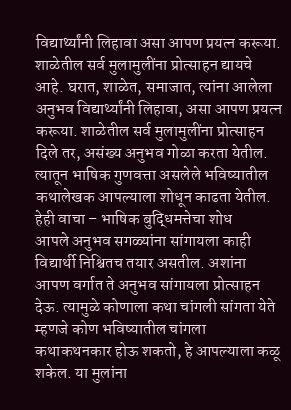विद्यार्थ्यांनी लिहावा असा आपण प्रयत्न करूया. शाळेतील सर्व मुलामुलींना प्रोत्साहन द्यायचे आहे. घरात, शाळेत, समाजात, त्यांना आलेला अनुभव विद्यार्थ्यांनी लिहावा, असा आपण प्रयत्न करूया. शाळेतील सर्व मुलामुलींना प्रोत्साहन दिले तर, असंख्य अनुभव गोळा करता येतील. त्यातून भाषिक गुणवत्ता असलेले भविष्यातील कथालेखक आपल्याला शोधून काढता येतील.
हेही वाचा – भाषिक बुद्धिमत्तेचा शोध
आपले अनुभव सगळ्यांना सांगायला काही विद्यार्थी निश्चितच तयार असतील. अशांना आपण वर्गात ते अनुभव सांगायला प्रोत्साहन देऊ. त्यामुळे कोणाला कथा चांगली सांगता येते म्हणजे कोण भविष्यातील चांगला कथाकथनकार होऊ शकतो, हे आपल्याला कळू शकेल. या मुलांना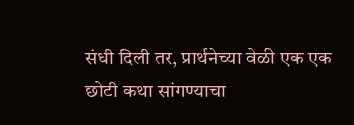संधी दिली तर, प्रार्थनेच्या वेळी एक एक छोटी कथा सांगण्याचा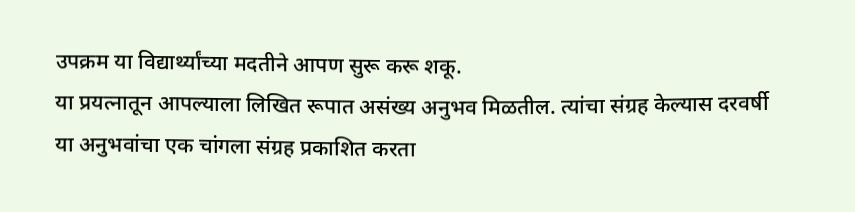उपक्रम या विद्यार्थ्यांच्या मदतीने आपण सुरू करू शकू.
या प्रयत्नातून आपल्याला लिखित रूपात असंख्य अनुभव मिळतील. त्यांचा संग्रह केल्यास दरवर्षी या अनुभवांचा एक चांगला संग्रह प्रकाशित करता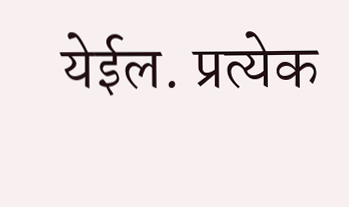येईल. प्रत्येक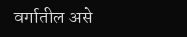वर्गातील असे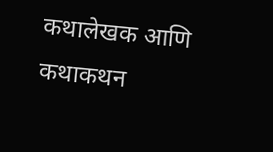कथालेखक आणि कथाकथन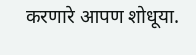करणारे आपण शोधूया.